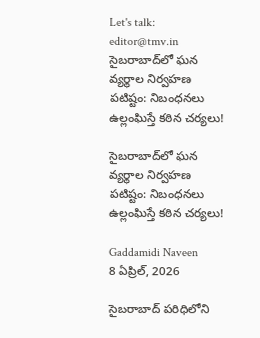Let's talk: editor@tmv.in
సైబరాబాద్‌లో ఘన వ్యర్థాల నిర్వహణ పటిష్టం: నిబంధనలు ఉల్లంఘిస్తే కఠిన చర్యలు!

సైబరాబాద్‌లో ఘన వ్యర్థాల నిర్వహణ పటిష్టం: నిబంధనలు ఉల్లంఘిస్తే కఠిన చర్యలు!

Gaddamidi Naveen
8 ఏప్రిల్, 2026

సైబరాబాద్ పరిధిలోని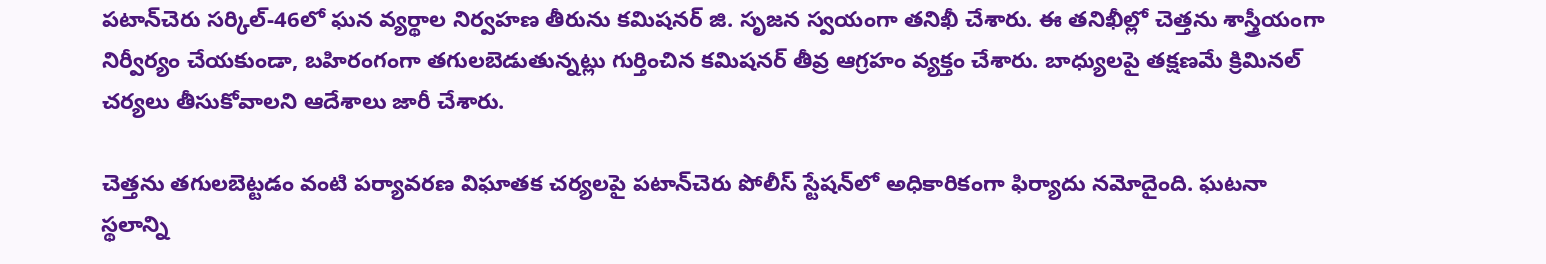పటాన్‌చెరు సర్కిల్-46లో ఘన వ్యర్థాల నిర్వహణ తీరును కమిషనర్ జి. సృజన స్వయంగా తనిఖీ చేశారు. ఈ తనిఖీల్లో చెత్తను శాస్త్రీయంగా నిర్వీర్యం చేయకుండా, బహిరంగంగా తగులబెడుతున్నట్లు గుర్తించిన కమిషనర్ తీవ్ర ఆగ్రహం వ్యక్తం చేశారు. బాధ్యులపై తక్షణమే క్రిమినల్ చర్యలు తీసుకోవాలని ఆదేశాలు జారీ చేశారు.

చెత్తను తగులబెట్టడం వంటి పర్యావరణ విఘాతక చర్యలపై పటాన్‌చెరు పోలీస్ స్టేషన్‌లో అధికారికంగా ఫిర్యాదు నమోదైంది. ఘటనా స్థలాన్ని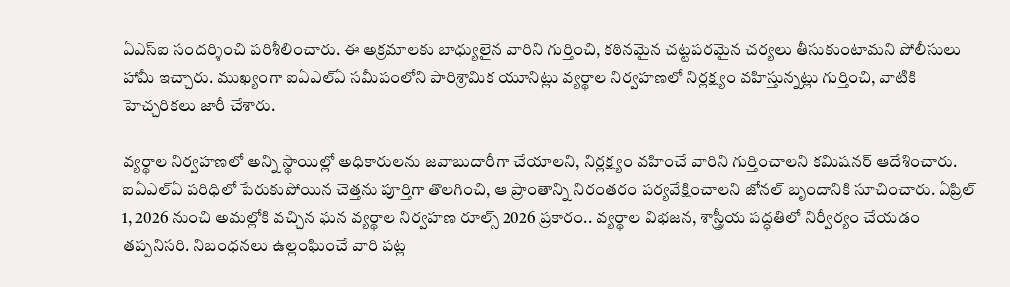ఏఎస్ఐ సందర్శించి పరిశీలించారు. ఈ అక్రమాలకు బాధ్యులైన వారిని గుర్తించి, కఠినమైన చట్టపరమైన చర్యలు తీసుకుంటామని పోలీసులు హామీ ఇచ్చారు. ముఖ్యంగా ఐఏఎల్ఏ సమీపంలోని పారిశ్రామిక యూనిట్లు వ్యర్థాల నిర్వహణలో నిర్లక్ష్యం వహిస్తున్నట్లు గుర్తించి, వాటికి హెచ్చరికలు జారీ చేశారు.

వ్యర్థాల నిర్వహణలో అన్ని స్థాయిల్లో అధికారులను జవాబుదారీగా చేయాలని, నిర్లక్ష్యం వహించే వారిని గుర్తించాలని కమిషనర్ ఆదేశించారు. ఐఏఎల్ఏ పరిధిలో పేరుకుపోయిన చెత్తను పూర్తిగా తొలగించి, ఆ ప్రాంతాన్ని నిరంతరం పర్యవేక్షించాలని జోనల్ బృందానికి సూచించారు. ఏప్రిల్ 1, 2026 నుంచి అమల్లోకి వచ్చిన ఘన వ్యర్థాల నిర్వహణ రూల్స్ 2026 ప్రకారం.. వ్యర్థాల విభజన, శాస్త్రీయ పద్ధతిలో నిర్వీర్యం చేయడం తప్పనిసరి. నిబంధనలు ఉల్లంఘించే వారి పట్ల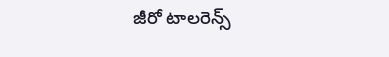జీరో టాలరెన్స్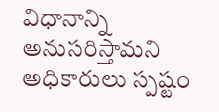విధానాన్ని అనుసరిస్తామని అధికారులు స్పష్టం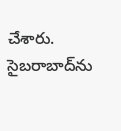చేశారు. సైబరాబాద్‌ను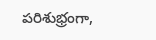పరిశుభ్రంగా,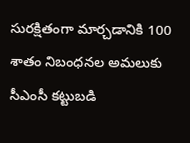సురక్షితంగా మార్చడానికి 100 శాతం నిబంధనల అమలుకు సీఎంసీ కట్టుబడి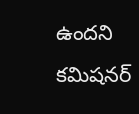ఉందని కమిషనర్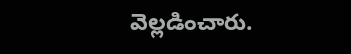వెల్లడించారు.